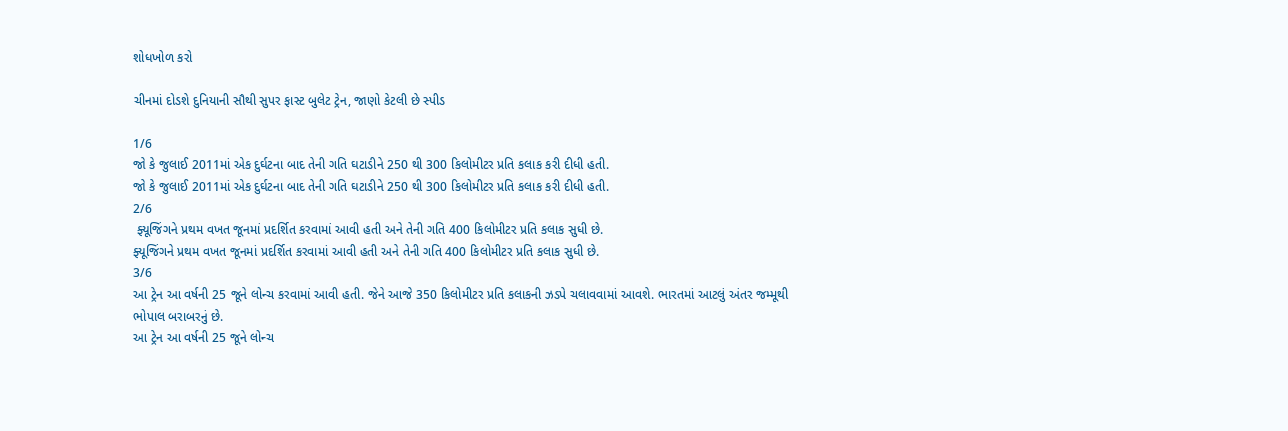શોધખોળ કરો

ચીનમાં દોડશે દુનિયાની સૌથી સુપર ફાસ્ટ બુલેટ ટ્રેન, જાણો કેટલી છે સ્પીડ

1/6
જો કે જુલાઈ 2011માં એક દુર્ઘટના બાદ તેની ગતિ ઘટાડીને 250 થી 300 કિલોમીટર પ્રતિ કલાક કરી દીધી હતી.
જો કે જુલાઈ 2011માં એક દુર્ઘટના બાદ તેની ગતિ ઘટાડીને 250 થી 300 કિલોમીટર પ્રતિ કલાક કરી દીધી હતી.
2/6
 ફ્યૂજિંગને પ્રથમ વખત જૂનમાં પ્રદર્શિત કરવામાં આવી હતી અને તેની ગતિ 400 કિલોમીટર પ્રતિ કલાક સુધી છે.
ફ્યૂજિંગને પ્રથમ વખત જૂનમાં પ્રદર્શિત કરવામાં આવી હતી અને તેની ગતિ 400 કિલોમીટર પ્રતિ કલાક સુધી છે.
3/6
આ ટ્રેન આ વર્ષની 25 જૂને લોન્ચ કરવામાં આવી હતી. જેને આજે 350 કિલોમીટર પ્રતિ કલાકની ઝડપે ચલાવવામાં આવશે. ભારતમાં આટલું અંતર જમ્મૂથી ભોપાલ બરાબરનું છે.
આ ટ્રેન આ વર્ષની 25 જૂને લોન્ચ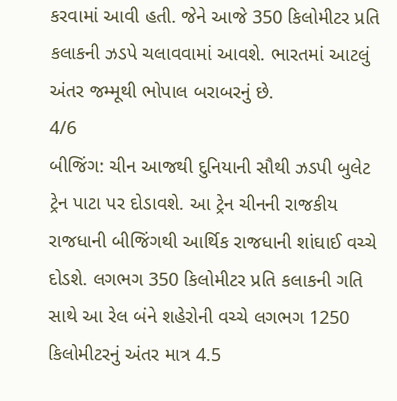કરવામાં આવી હતી. જેને આજે 350 કિલોમીટર પ્રતિ કલાકની ઝડપે ચલાવવામાં આવશે. ભારતમાં આટલું અંતર જમ્મૂથી ભોપાલ બરાબરનું છે.
4/6
બીજિંગ: ચીન આજથી દુનિયાની સૌથી ઝડપી બુલેટ ટ્રેન પાટા પર દોડાવશે. આ ટ્રેન ચીનની રાજકીય રાજધાની બીજિંગથી આર્થિક રાજધાની શાંઘાઈ વચ્ચે દોડશે. લગભગ 350 કિલોમીટર પ્રતિ કલાકની ગતિ સાથે આ રેલ બંને શહેરોની વચ્ચે લગભગ 1250 કિલોમીટરનું અંતર માત્ર 4.5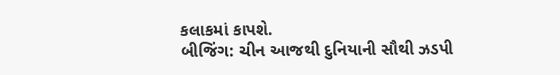કલાકમાં કાપશે.
બીજિંગ: ચીન આજથી દુનિયાની સૌથી ઝડપી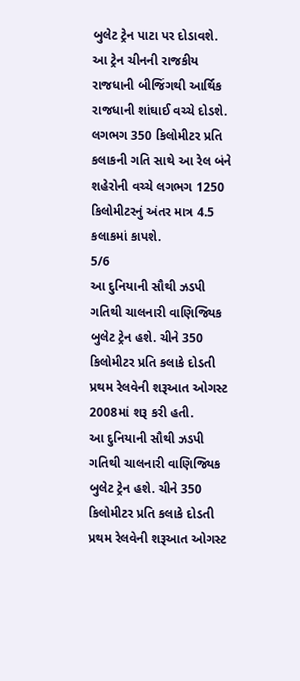બુલેટ ટ્રેન પાટા પર દોડાવશે. આ ટ્રેન ચીનની રાજકીય રાજધાની બીજિંગથી આર્થિક રાજધાની શાંઘાઈ વચ્ચે દોડશે. લગભગ 350 કિલોમીટર પ્રતિ કલાકની ગતિ સાથે આ રેલ બંને શહેરોની વચ્ચે લગભગ 1250 કિલોમીટરનું અંતર માત્ર 4.5 કલાકમાં કાપશે.
5/6
આ દુનિયાની સૌથી ઝડપી ગતિથી ચાલનારી વાણિજ્યિક બુલેટ ટ્રેન હશે. ચીને 350 કિલોમીટર પ્રતિ કલાકે દોડતી પ્રથમ રેલવેની શરૂઆત ઓગસ્ટ 2008માં શરૂ કરી હતી.
આ દુનિયાની સૌથી ઝડપી ગતિથી ચાલનારી વાણિજ્યિક બુલેટ ટ્રેન હશે. ચીને 350 કિલોમીટર પ્રતિ કલાકે દોડતી પ્રથમ રેલવેની શરૂઆત ઓગસ્ટ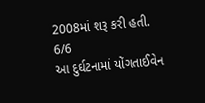2008માં શરૂ કરી હતી.
6/6
આ દુર્ઘટનામાં યોંગતાઈવેન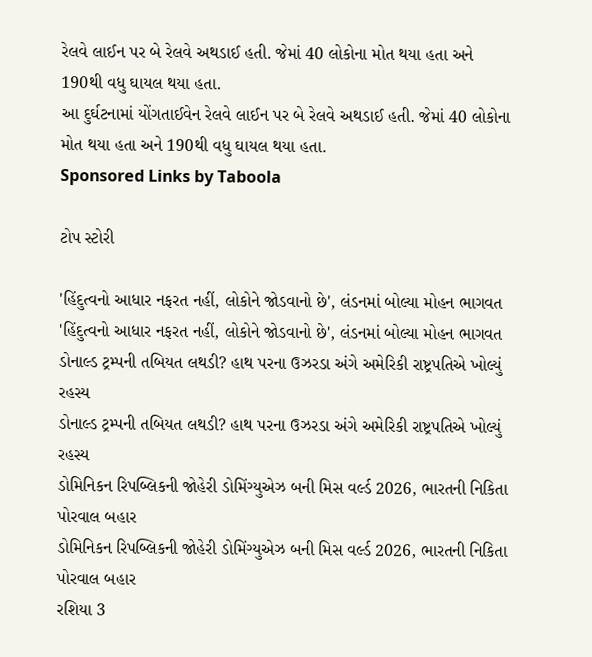રેલવે લાઈન પર બે રેલવે અથડાઈ હતી. જેમાં 40 લોકોના મોત થયા હતા અને 190થી વધુ ઘાયલ થયા હતા.
આ દુર્ઘટનામાં યોંગતાઈવેન રેલવે લાઈન પર બે રેલવે અથડાઈ હતી. જેમાં 40 લોકોના મોત થયા હતા અને 190થી વધુ ઘાયલ થયા હતા.
Sponsored Links by Taboola

ટોપ સ્ટોરી

'હિંદુત્વનો આધાર નફરત નહીં, લોકોને જોડવાનો છે', લંડનમાં બોલ્યા મોહન ભાગવત
'હિંદુત્વનો આધાર નફરત નહીં, લોકોને જોડવાનો છે', લંડનમાં બોલ્યા મોહન ભાગવત
ડોનાલ્ડ ટ્રમ્પની તબિયત લથડી? હાથ પરના ઉઝરડા અંગે અમેરિકી રાષ્ટ્રપતિએ ખોલ્યું રહસ્ય
ડોનાલ્ડ ટ્રમ્પની તબિયત લથડી? હાથ પરના ઉઝરડા અંગે અમેરિકી રાષ્ટ્રપતિએ ખોલ્યું રહસ્ય
ડોમિનિકન રિપબ્લિકની જોહેરી ડોમિંગ્યુએઝ બની મિસ વર્લ્ડ 2026, ભારતની નિકિતા પોરવાલ બહાર
ડોમિનિકન રિપબ્લિકની જોહેરી ડોમિંગ્યુએઝ બની મિસ વર્લ્ડ 2026, ભારતની નિકિતા પોરવાલ બહાર
રશિયા 3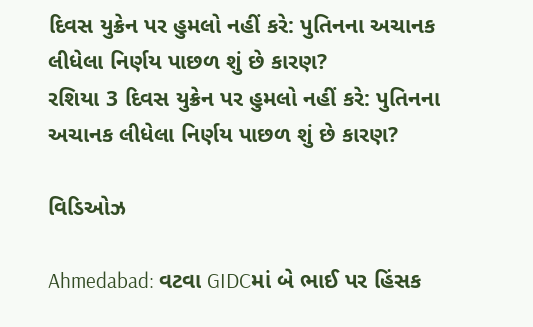દિવસ યુક્રેન પર હુમલો નહીં કરે: પુતિનના અચાનક લીધેલા નિર્ણય પાછળ શું છે કારણ?
રશિયા 3 દિવસ યુક્રેન પર હુમલો નહીં કરે: પુતિનના અચાનક લીધેલા નિર્ણય પાછળ શું છે કારણ?

વિડિઓઝ

Ahmedabad: વટવા GIDCમાં બે ભાઈ પર હિંસક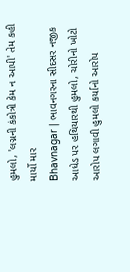હુમલો, 'લગ્નની કંકોત્રી કેમ ન આપી' તેમ કહી માર્યો માર
Bhavnagar | ભાવનગરના સીદસર નજીક આધેડ પર હથિયારથી હુમલો, ચોરીનો ખોટો આરોપ લગાવી હુમલો કર્યાનો આરોપ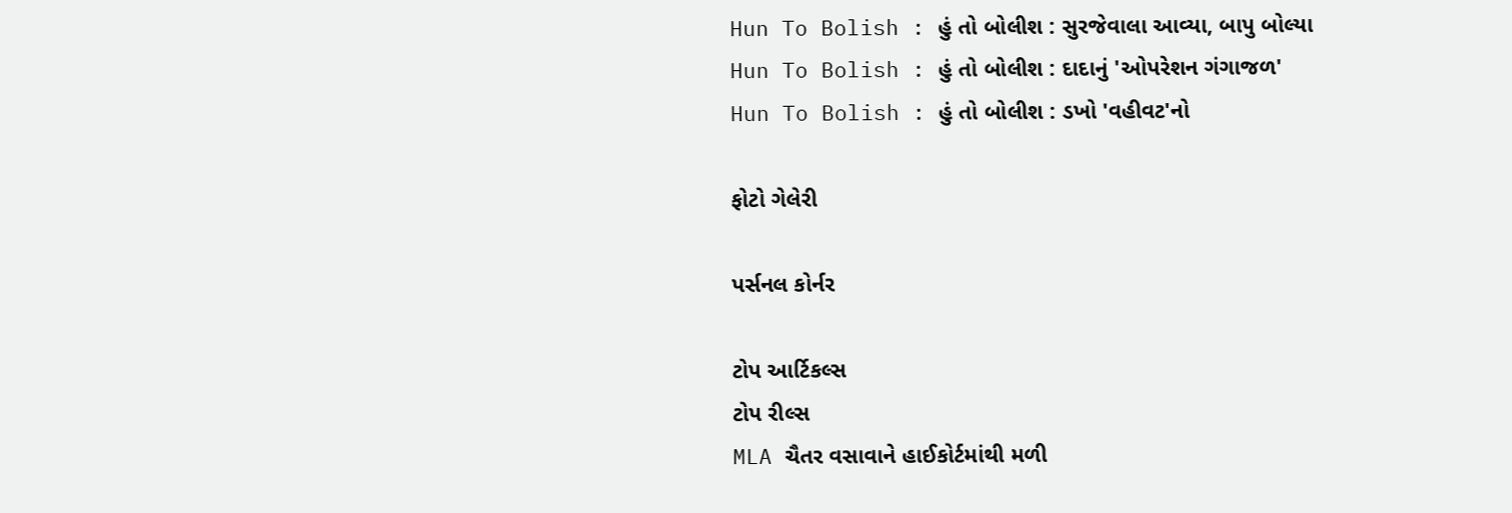Hun To Bolish : હું તો બોલીશ : સુરજેવાલા આવ્યા, બાપુ બોલ્યા
Hun To Bolish : હું તો બોલીશ : દાદાનું 'ઓપરેશન ગંગાજળ'
Hun To Bolish : હું તો બોલીશ : ડખો 'વહીવટ'નો

ફોટો ગેલેરી

પર્સનલ કોર્નર

ટોપ આર્ટિકલ્સ
ટોપ રીલ્સ
MLA ચૈતર વસાવાને હાઈકોર્ટમાંથી મળી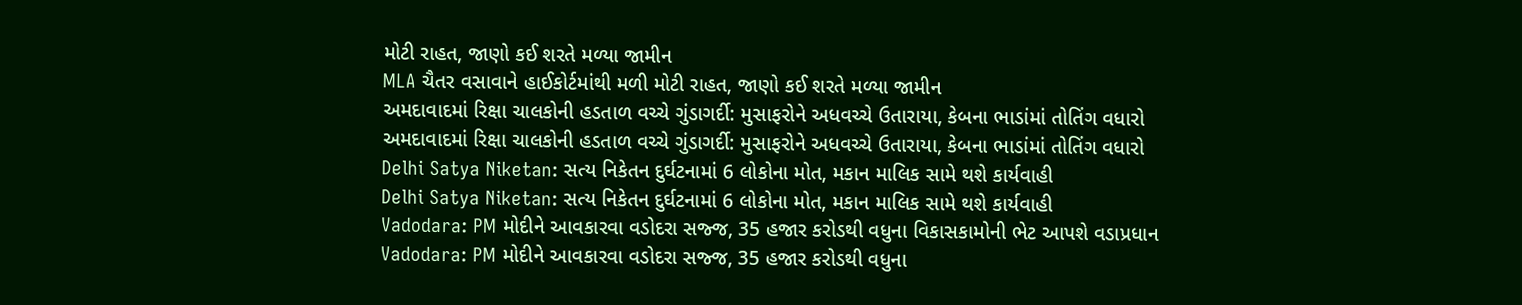મોટી રાહત, જાણો કઈ શરતે મળ્યા જામીન
MLA ચૈતર વસાવાને હાઈકોર્ટમાંથી મળી મોટી રાહત, જાણો કઈ શરતે મળ્યા જામીન
અમદાવાદમાં રિક્ષા ચાલકોની હડતાળ વચ્ચે ગુંડાગર્દી: મુસાફરોને અધવચ્ચે ઉતારાયા, કેબના ભાડાંમાં તોતિંગ વધારો
અમદાવાદમાં રિક્ષા ચાલકોની હડતાળ વચ્ચે ગુંડાગર્દી: મુસાફરોને અધવચ્ચે ઉતારાયા, કેબના ભાડાંમાં તોતિંગ વધારો
Delhi Satya Niketan: સત્ય નિકેતન દુર્ઘટનામાં 6 લોકોના મોત, મકાન માલિક સામે થશે કાર્યવાહી
Delhi Satya Niketan: સત્ય નિકેતન દુર્ઘટનામાં 6 લોકોના મોત, મકાન માલિક સામે થશે કાર્યવાહી
Vadodara: PM મોદીને આવકારવા વડોદરા સજ્જ, 35 હજાર કરોડથી વધુના વિકાસકામોની ભેટ આપશે વડાપ્રધાન
Vadodara: PM મોદીને આવકારવા વડોદરા સજ્જ, 35 હજાર કરોડથી વધુના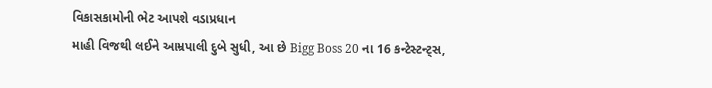વિકાસકામોની ભેટ આપશે વડાપ્રધાન
માહી વિજથી લઈને આમ્રપાલી દુબે સુધી, આ છે Bigg Boss 20 ના 16 કન્ટેસ્ટન્ટ્સ,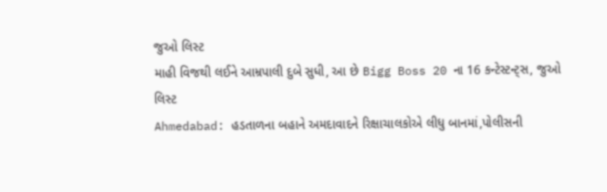જુઓ લિસ્ટ
માહી વિજથી લઈને આમ્રપાલી દુબે સુધી, આ છે Bigg Boss 20 ના 16 કન્ટેસ્ટન્ટ્સ, જુઓ લિસ્ટ
Ahmedabad: હડતાળના બહાને અમદાવાદને રિક્ષાચાલકોએ લીધુ બાનમાં,પોલીસની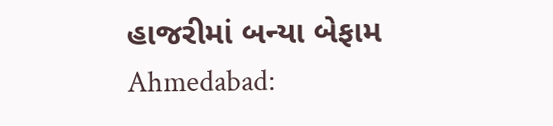હાજરીમાં બન્યા બેફામ
Ahmedabad: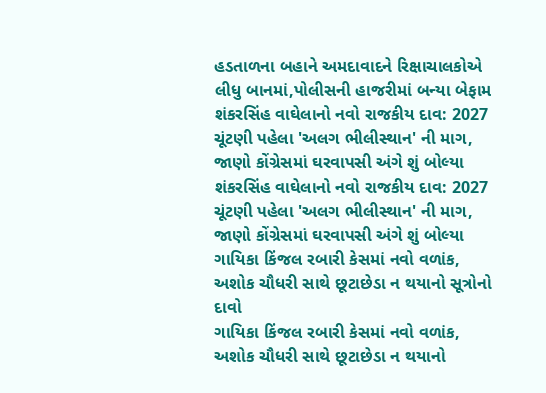હડતાળના બહાને અમદાવાદને રિક્ષાચાલકોએ લીધુ બાનમાં,પોલીસની હાજરીમાં બન્યા બેફામ
શંકરસિંહ વાઘેલાનો નવો રાજકીય દાવ: 2027 ચૂંટણી પહેલા 'અલગ ભીલીસ્થાન' ની માગ, જાણો કોંગ્રેસમાં ઘરવાપસી અંગે શું બોલ્યા
શંકરસિંહ વાઘેલાનો નવો રાજકીય દાવ: 2027 ચૂંટણી પહેલા 'અલગ ભીલીસ્થાન' ની માગ, જાણો કોંગ્રેસમાં ઘરવાપસી અંગે શું બોલ્યા
ગાયિકા કિંજલ રબારી કેસમાં નવો વળાંક, અશોક ચૌધરી સાથે છૂટાછેડા ન થયાનો સૂત્રોનો દાવો
ગાયિકા કિંજલ રબારી કેસમાં નવો વળાંક, અશોક ચૌધરી સાથે છૂટાછેડા ન થયાનો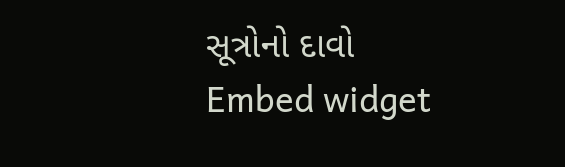સૂત્રોનો દાવો
Embed widget